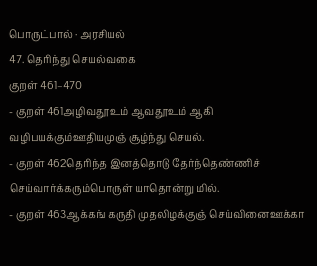பொருட்பால் · அரசியல்
47. தெரிந்து செயல்வகை
குறள் 461–470
- குறள் 461அழிவதூஉம் ஆவதூஉம் ஆகி வழிபயக்கும்ஊதியமுஞ் சூழ்ந்து செயல்.
- குறள் 462தெரிந்த இனத்தொடு தேர்ந்தெண்ணிச் செய்வார்க்கரும்பொருள் யாதொன்று மில்.
- குறள் 463ஆக்கங் கருதி முதலிழக்குஞ் செய்வினைஊக்கா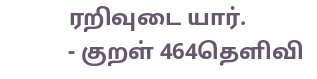ரறிவுடை யார்.
- குறள் 464தெளிவி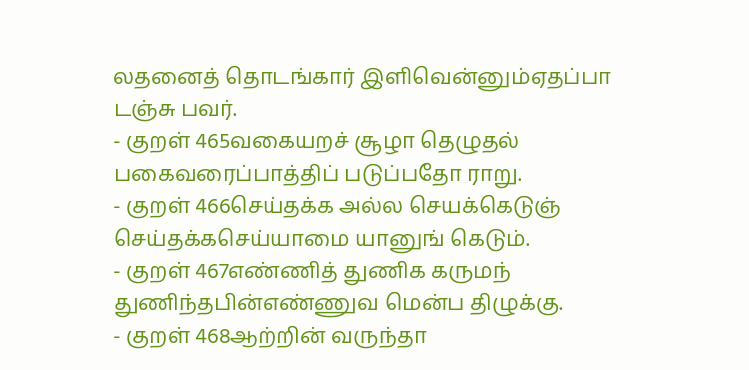லதனைத் தொடங்கார் இளிவென்னும்ஏதப்பா டஞ்சு பவர்.
- குறள் 465வகையறச் சூழா தெழுதல் பகைவரைப்பாத்திப் படுப்பதோ ராறு.
- குறள் 466செய்தக்க அல்ல செயக்கெடுஞ் செய்தக்கசெய்யாமை யானுங் கெடும்.
- குறள் 467எண்ணித் துணிக கருமந் துணிந்தபின்எண்ணுவ மென்ப திழுக்கு.
- குறள் 468ஆற்றின் வருந்தா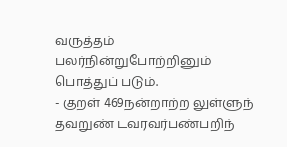வருத்தம் பலர்நின்றுபோற்றினும் பொத்துப் படும்.
- குறள் 469நன்றாற்ற லுள்ளுந் தவறுண் டவரவர்பண்பறிந்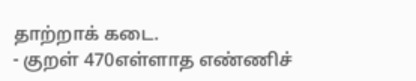தாற்றாக் கடை.
- குறள் 470எள்ளாத எண்ணிச்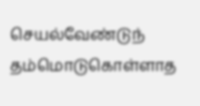செயல்வேண்டுந் தம்மொடுகொள்ளாத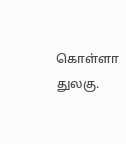கொள்ளா துலகு.